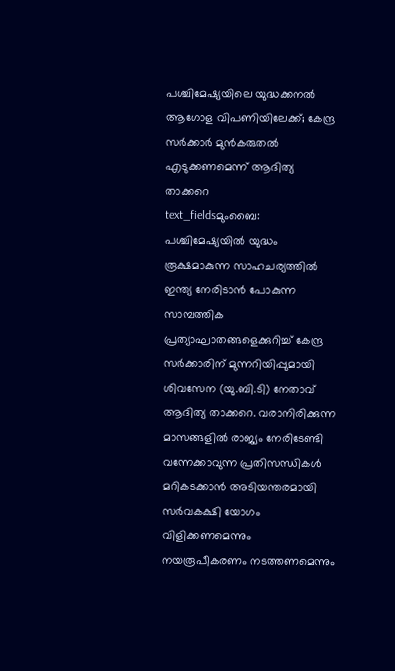പശ്ചിമേഷ്യയിലെ യുദ്ധക്കനൽ ആഗോള വിപണിയിലേക്ക്; കേന്ദ്ര സർക്കാർ മുൻകരുതൽ എടുക്കണമെന്ന് ആദിത്യ താക്കറെ
text_fieldsമുംബൈ: പശ്ചിമേഷ്യയിൽ യുദ്ധം രൂക്ഷമാകുന്ന സാഹചര്യത്തിൽ ഇന്ത്യ നേരിടാൻ പോകുന്ന സാമ്പത്തിക പ്രത്യാഘാതങ്ങളെക്കുറിച്ച് കേന്ദ്ര സർക്കാരിന് മുന്നറിയിപ്പുമായി ശിവസേന (യു.ബി.ടി) നേതാവ് ആദിത്യ താക്കറെ. വരാനിരിക്കുന്ന മാസങ്ങളിൽ രാജ്യം നേരിടേണ്ടി വന്നേക്കാവുന്ന പ്രതിസന്ധികൾ മറികടക്കാൻ അടിയന്തരമായി സർവകക്ഷി യോഗം വിളിക്കണമെന്നും നയരൂപീകരണം നടത്തണമെന്നും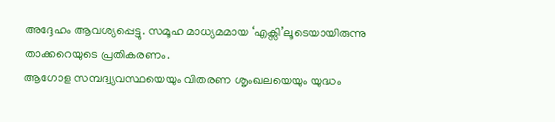അദ്ദേഹം ആവശ്യപ്പെട്ടു. സമൂഹ മാധ്യമമായ ‘എക്സി’ലൂടെയായിരുന്നു താക്കറെയുടെ പ്രതികരണം.
ആഗോള സമ്പദ്വ്യവസ്ഥയെയും വിതരണ ശൃംഖലയെയും യുദ്ധം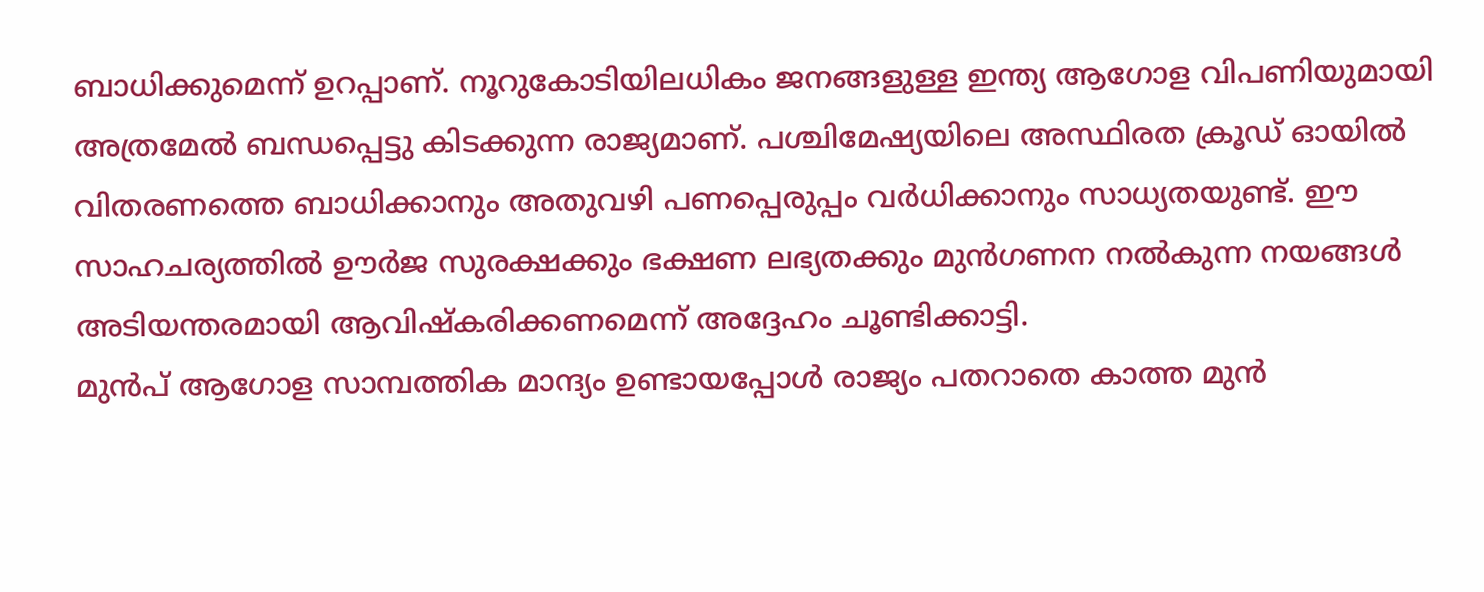ബാധിക്കുമെന്ന് ഉറപ്പാണ്. നൂറുകോടിയിലധികം ജനങ്ങളുള്ള ഇന്ത്യ ആഗോള വിപണിയുമായി അത്രമേൽ ബന്ധപ്പെട്ടു കിടക്കുന്ന രാജ്യമാണ്. പശ്ചിമേഷ്യയിലെ അസ്ഥിരത ക്രൂഡ് ഓയിൽ വിതരണത്തെ ബാധിക്കാനും അതുവഴി പണപ്പെരുപ്പം വർധിക്കാനും സാധ്യതയുണ്ട്. ഈ സാഹചര്യത്തിൽ ഊർജ സുരക്ഷക്കും ഭക്ഷണ ലഭ്യതക്കും മുൻഗണന നൽകുന്ന നയങ്ങൾ അടിയന്തരമായി ആവിഷ്കരിക്കണമെന്ന് അദ്ദേഹം ചൂണ്ടിക്കാട്ടി.
മുൻപ് ആഗോള സാമ്പത്തിക മാന്ദ്യം ഉണ്ടായപ്പോൾ രാജ്യം പതറാതെ കാത്ത മുൻ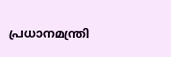പ്രധാനമന്ത്രി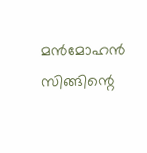മൻമോഹൻ സിങ്ങിന്റെ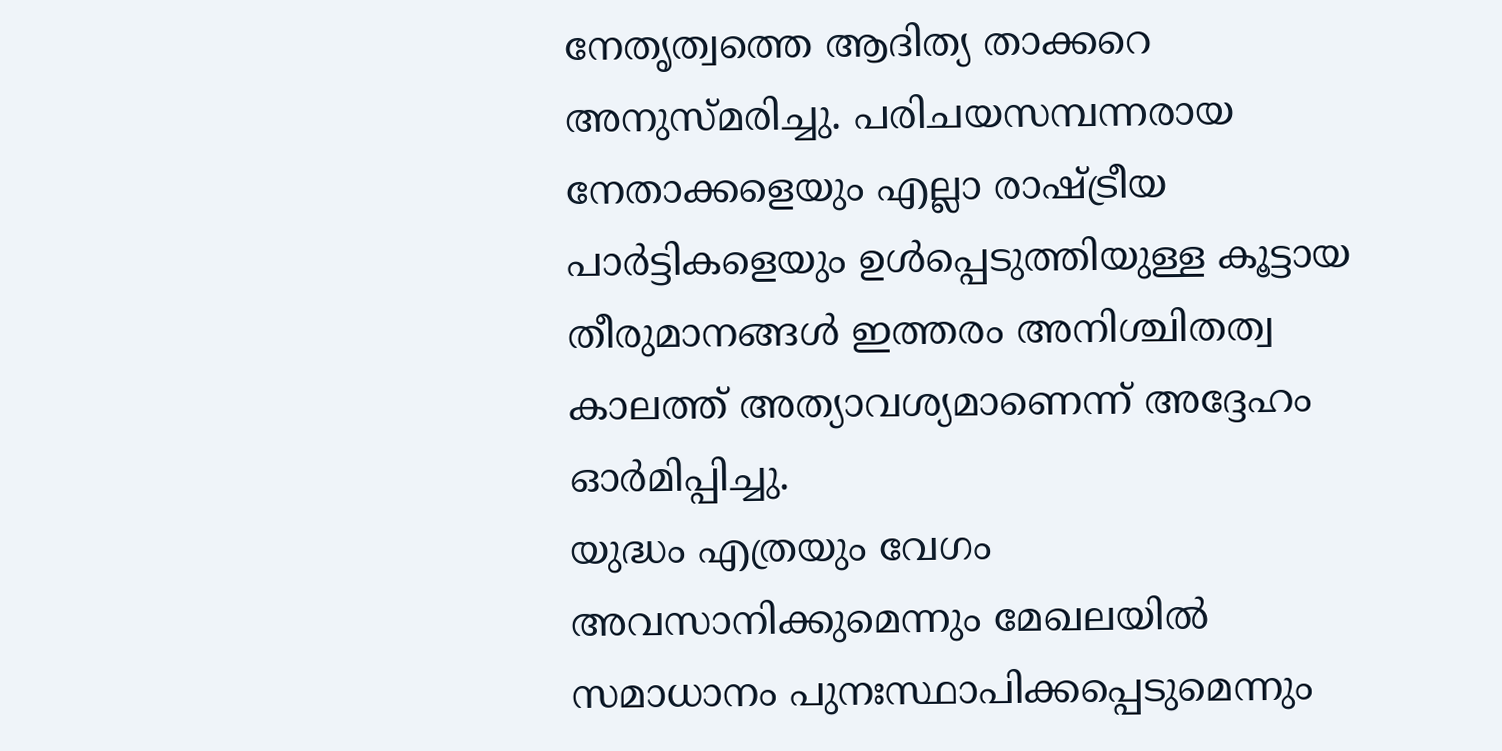നേതൃത്വത്തെ ആദിത്യ താക്കറെ അനുസ്മരിച്ചു. പരിചയസമ്പന്നരായ നേതാക്കളെയും എല്ലാ രാഷ്ട്രീയ പാർട്ടികളെയും ഉൾപ്പെടുത്തിയുള്ള കൂട്ടായ തീരുമാനങ്ങൾ ഇത്തരം അനിശ്ചിതത്വ കാലത്ത് അത്യാവശ്യമാണെന്ന് അദ്ദേഹം ഓർമിപ്പിച്ചു.
യുദ്ധം എത്രയും വേഗം അവസാനിക്കുമെന്നും മേഖലയിൽ സമാധാനം പുനഃസ്ഥാപിക്കപ്പെടുമെന്നും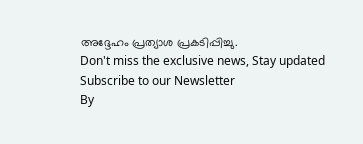അദ്ദേഹം പ്രത്യാശ പ്രകടിപ്പിച്ചു.
Don't miss the exclusive news, Stay updated
Subscribe to our Newsletter
By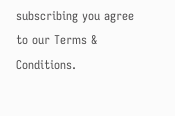subscribing you agree to our Terms & Conditions.